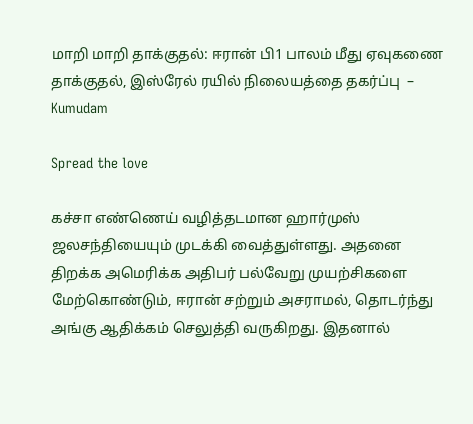மாறி மாறி தாக்குதல்: ஈரான் பி1 பாலம் மீது ஏவுகணை தாக்குதல், இஸ்ரேல் ரயில் நிலையத்தை தகர்ப்பு  – Kumudam

Spread the love

கச்சா எண்ணெய் வழித்தடமான ஹார்முஸ் ஜலசந்தியையும் முடக்கி வைத்துள்ளது. அதனை திறக்க அமெரிக்க அதிபர் பல்வேறு முயற்சிகளை மேற்கொண்டும், ஈரான் சற்றும் அசராமல், தொடர்ந்து அங்கு ஆதிக்கம் செலுத்தி வருகிறது. இதனால்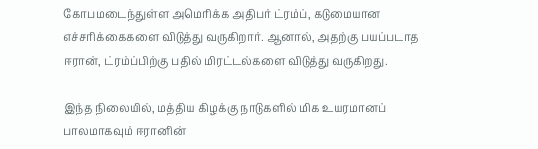கோபமடைந்துள்ள அமெரிக்க அதிபர் ட்ரம்ப், கடுமையான எச்சரிக்கைகளை விடுத்து வருகிறார். ஆனால், அதற்கு பயப்படாத ஈரான், ட்ரம்ப்பிற்கு பதில் மிரட்டல்களை விடுத்து வருகிறது.

இந்த நிலையில், மத்திய கிழக்கு நாடுகளில் மிக உயரமானப் பாலமாகவும் ஈரானின்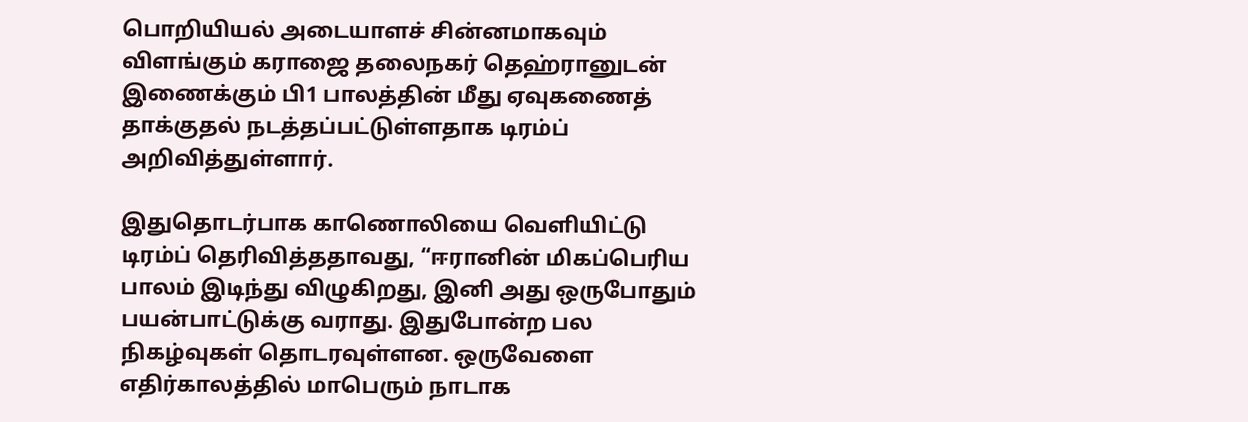பொறியியல் அடையாளச் சின்னமாகவும் விளங்கும் கராஜை தலைநகர் தெஹ்ரானுடன் இணைக்கும் பி1 பாலத்தின் மீது ஏவுகணைத் தாக்குதல் நடத்தப்பட்டுள்ளதாக டிரம்ப் அறிவித்துள்ளார்.

இதுதொடர்பாக காணொலியை வெளியிட்டு டிரம்ப் தெரிவித்ததாவது, “ஈரானின் மிகப்பெரிய பாலம் இடிந்து விழுகிறது, இனி அது ஒருபோதும் பயன்பாட்டுக்கு வராது. இதுபோன்ற பல நிகழ்வுகள் தொடரவுள்ளன. ஒருவேளை எதிர்காலத்தில் மாபெரும் நாடாக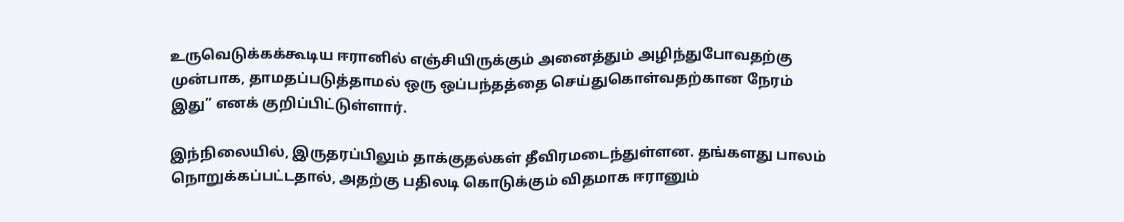உருவெடுக்கக்கூடிய ஈரானில் எஞ்சியிருக்கும் அனைத்தும் அழிந்துபோவதற்கு முன்பாக, தாமதப்படுத்தாமல் ஒரு ஒப்பந்தத்தை செய்துகொள்வதற்கான நேரம் இது” எனக் குறிப்பிட்டுள்ளார்.

இந்நிலையில், இருதரப்பிலும் தாக்குதல்கள் தீவிரமடைந்துள்ளன. தங்களது பாலம் நொறுக்கப்பட்டதால், அதற்கு பதிலடி கொடுக்கும் விதமாக ஈரானும்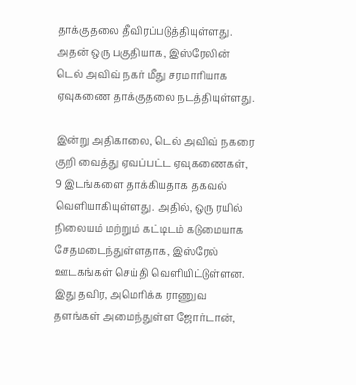தாக்குதலை தீவிரப்படுத்தியுள்ளது. அதன் ஒரு பகுதியாக, இஸ்ரேலின் டெல் அவிவ் நகர் மீது சரமாரியாக ஏவுகணை தாக்குதலை நடத்தியுள்ளது.

இன்று அதிகாலை, டெல் அவிவ் நகரை குறி வைத்து ஏவப்பட்ட ஏவுகணைகள், 9 இடங்களை தாக்கியதாக தகவல் வெளியாகியுள்ளது. அதில், ஒரு ரயில் நிலையம் மற்றும் கட்டிடம் கடுமையாக சேதமடைந்துள்ளதாக, இஸ்ரேல் ஊடகங்கள் செய்தி வெளியிட்டுள்ளன. இது தவிர, அமெரிக்க ராணுவ தளங்கள் அமைந்துள்ள ஜோர்டான்,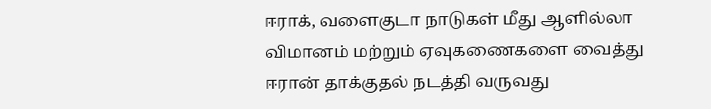ஈராக், வளைகுடா நாடுகள் மீது ஆளில்லா விமானம் மற்றும் ஏவுகணைகளை வைத்து ஈரான் தாக்குதல் நடத்தி வருவது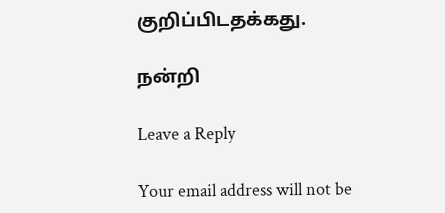குறிப்பிடதக்கது.

நன்றி

Leave a Reply

Your email address will not be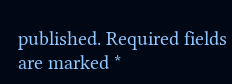published. Required fields are marked *